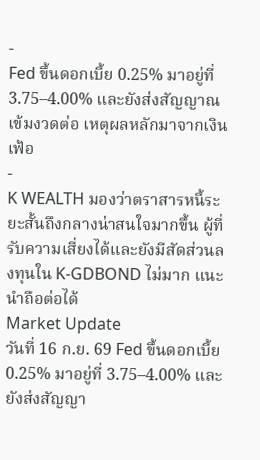-
Fed ขึ้นดอกเบี้ย 0.25% มาอยู่ที่ 3.75–4.00% และยังส่งสัญญาณเข้มงวดต่อ เหตุผลหลักมาจากเงินเฟ้อ
-
K WEALTH มองว่าตราสารหนี้ระยะสั้นถึงกลางน่าสนใจมากขึ้น ผู้ที่รับความเสี่ยงได้และยังมีสัดส่วนลงทุนใน K-GDBOND ไม่มาก แนะนำถือต่อได้
Market Update
วันที่ 16 ก.ย. 69 Fed ขึ้นดอกเบี้ย 0.25% มาอยู่ที่ 3.75–4.00% และยังส่งสัญญา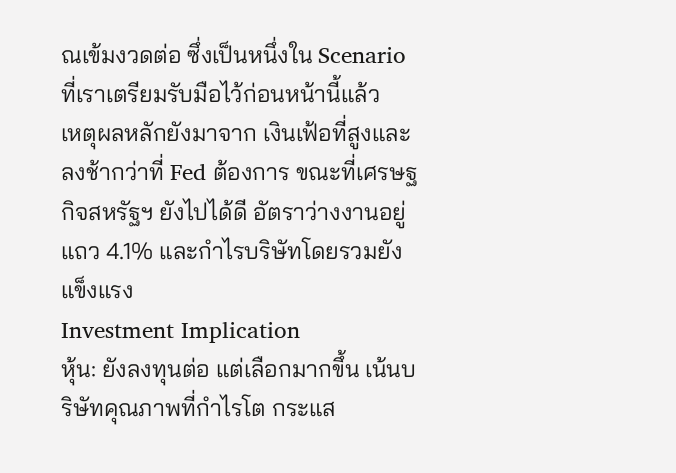ณเข้มงวดต่อ ซึ่งเป็นหนึ่งใน Scenario ที่เราเตรียมรับมือไว้ก่อนหน้านี้แล้ว
เหตุผลหลักยังมาจาก เงินเฟ้อที่สูงและลงช้ากว่าที่ Fed ต้องการ ขณะที่เศรษฐกิจสหรัฐฯ ยังไปได้ดี อัตราว่างงานอยู่แถว 4.1% และกำไรบริษัทโดยรวมยังแข็งแรง
Investment Implication
หุ้น: ยังลงทุนต่อ แต่เลือกมากขึ้น เน้นบริษัทคุณภาพที่กำไรโต กระแส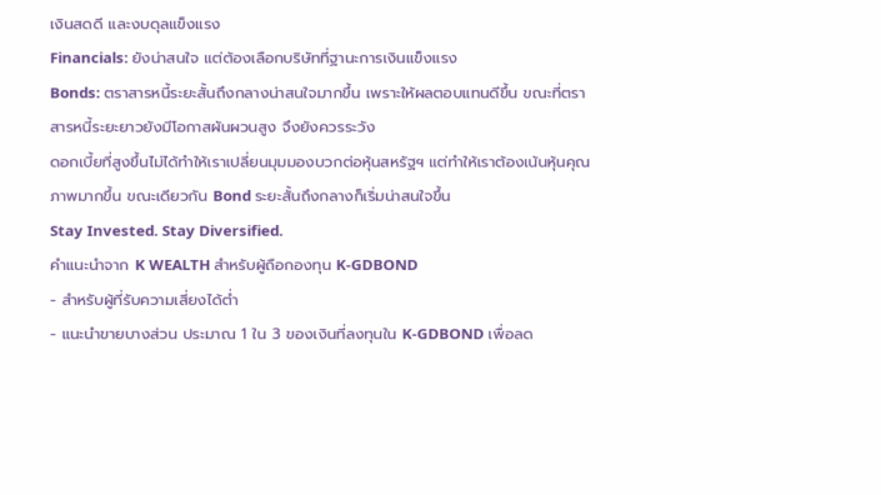เงินสดดี และงบดุลแข็งแรง
Financials: ยังน่าสนใจ แต่ต้องเลือกบริษัทที่ฐานะการเงินแข็งแรง
Bonds: ตราสารหนี้ระยะสั้นถึงกลางน่าสนใจมากขึ้น เพราะให้ผลตอบแทนดีขึ้น ขณะที่ตราสารหนี้ระยะยาวยังมีโอกาสผันผวนสูง จึงยังควรระวัง
ดอกเบี้ยที่สูงขึ้นไม่ได้ทำให้เราเปลี่ยนมุมมองบวกต่อหุ้นสหรัฐฯ แต่ทำให้เราต้องเน้นหุ้นคุณภาพมากขึ้น ขณะเดียวกัน Bond ระยะสั้นถึงกลางก็เริ่มน่าสนใจขึ้น
Stay Invested. Stay Diversified.
คำแนะนำจาก K WEALTH สำหรับผู้ถือกองทุน K-GDBOND
- สำหรับผู้ที่รับความเสี่ยงได้ต่ำ
- แนะนำขายบางส่วน ประมาณ 1 ใน 3 ของเงินที่ลงทุนใน K-GDBOND เพื่อลด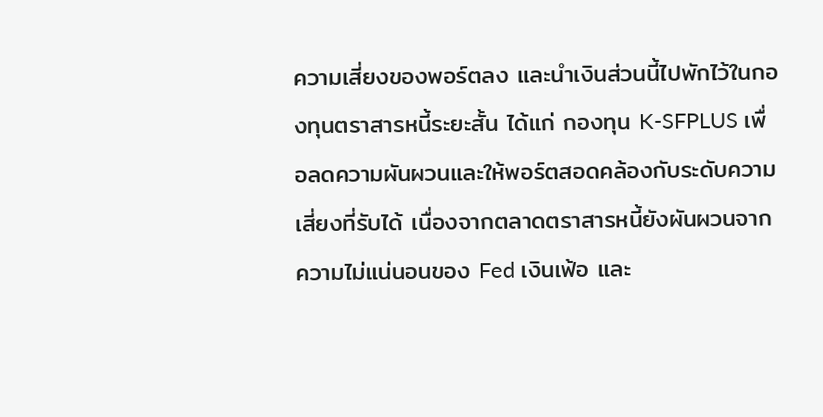ความเสี่ยงของพอร์ตลง และนำเงินส่วนนี้ไปพักไว้ในกองทุนตราสารหนี้ระยะสั้น ได้แก่ กองทุน K-SFPLUS เพื่อลดความผันผวนและให้พอร์ตสอดคล้องกับระดับความเสี่ยงที่รับได้ เนื่องจากตลาดตราสารหนี้ยังผันผวนจากความไม่แน่นอนของ Fed เงินเฟ้อ และ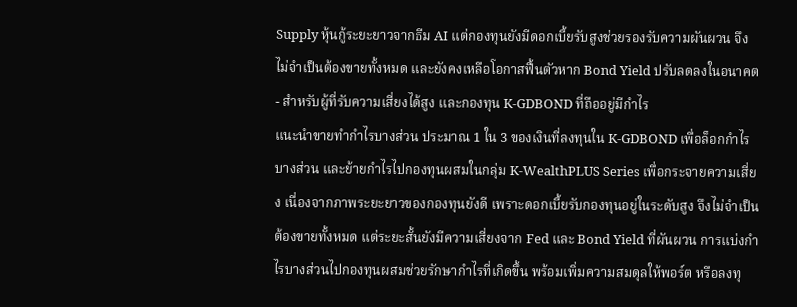Supply หุ้นกู้ระยะยาวจากธีม AI แต่กองทุนยังมีดอกเบี้ยรับสูงช่วยรองรับความผันผวน จึงไม่จำเป็นต้องขายทั้งหมด และยังคงเหลือโอกาสฟื้นตัวหาก Bond Yield ปรับลดลงในอนาคต
- สำหรับผู้ที่รับความเสี่ยงได้สูง และกองทุน K-GDBOND ที่ถืออยู่มีกำไร
แนะนำขายทำกำไรบางส่วน ประมาณ 1 ใน 3 ของเงินที่ลงทุนใน K-GDBOND เพื่อล็อกกำไรบางส่วน และย้ายกำไรไปกองทุนผสมในกลุ่ม K-WealthPLUS Series เพื่อกระจายความเสี่ยง เนื่องจากภาพระยะยาวของกองทุนยังดี เพราะดอกเบี้ยรับกองทุนอยู่ในระดับสูง จึงไม่จำเป็นต้องขายทั้งหมด แต่ระยะสั้นยังมีความเสี่ยงจาก Fed และ Bond Yield ที่ผันผวน การแบ่งกำไรบางส่วนไปกองทุนผสมช่วยรักษากำไรที่เกิดขึ้น พร้อมเพิ่มความสมดุลให้พอร์ต หรือลงทุ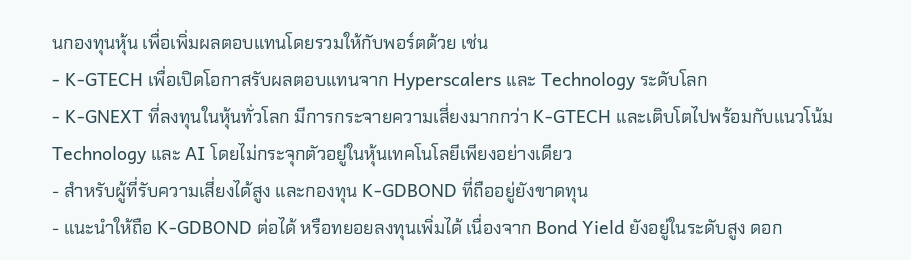นกองทุนหุ้น เพื่อเพิ่มผลตอบแทนโดยรวมให้กับพอร์ตด้วย เช่น
- K-GTECH เพื่อเปิดโอกาสรับผลตอบแทนจาก Hyperscalers และ Technology ระดับโลก
- K-GNEXT ที่ลงทุนในหุ้นทั่วโลก มีการกระจายความเสี่ยงมากกว่า K-GTECH และเติบโตไปพร้อมกับแนวโน้ม Technology และ AI โดยไม่กระจุกตัวอยู่ในหุ้นเทคโนโลยีเพียงอย่างเดียว
- สำหรับผู้ที่รับความเสี่ยงได้สูง และกองทุน K-GDBOND ที่ถืออยู่ยังขาดทุน
- แนะนำให้ถือ K-GDBOND ต่อได้ หรือทยอยลงทุนเพิ่มได้ เนื่องจาก Bond Yield ยังอยู่ในระดับสูง ดอก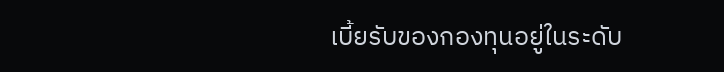เบี้ยรับของกองทุนอยู่ในระดับ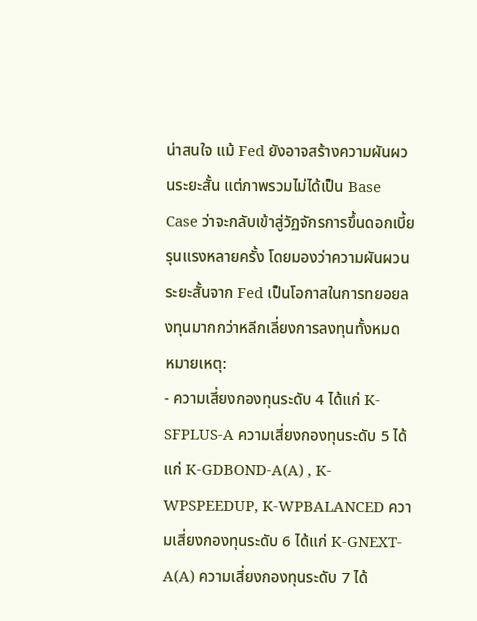น่าสนใจ แม้ Fed ยังอาจสร้างความผันผวนระยะสั้น แต่ภาพรวมไม่ได้เป็น Base Case ว่าจะกลับเข้าสู่วัฏจักรการขึ้นดอกเบี้ยรุนแรงหลายครั้ง โดยมองว่าความผันผวนระยะสั้นจาก Fed เป็นโอกาสในการทยอยลงทุนมากกว่าหลีกเลี่ยงการลงทุนทั้งหมด
หมายเหตุ:
- ความเสี่ยงกองทุนระดับ 4 ได้แก่ K-SFPLUS-A ความเสี่ยงกองทุนระดับ 5 ได้แก่ K-GDBOND-A(A) , K-WPSPEEDUP, K-WPBALANCED ความเสี่ยงกองทุนระดับ 6 ได้แก่ K-GNEXT-A(A) ความเสี่ยงกองทุนระดับ 7 ได้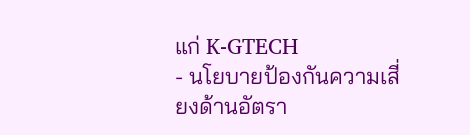แก่ K-GTECH
- นโยบายป้องกันความเสี่ยงด้านอัตรา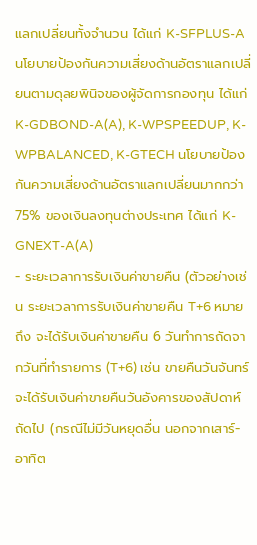แลกเปลี่ยนทั้งจำนวน ได้แก่ K-SFPLUS-A นโยบายป้องกันความเสี่ยงด้านอัตราแลกเปลี่ยนตามดุลยพินิจของผู้จัดการกองทุน ได้แก่ K-GDBOND-A(A), K-WPSPEEDUP, K-WPBALANCED, K-GTECH นโยบายป้องกันความเสี่ยงด้านอัตราแลกเปลี่ยนมากกว่า 75% ของเงินลงทุนต่างประเทศ ได้แก่ K-GNEXT-A(A)
- ระยะเวลาการรับเงินค่าขายคืน (ตัวอย่างเช่น ระยะเวลาการรับเงินค่าขายคืน T+6 หมายถึง จะได้รับเงินค่าขายคืน 6 วันทำการถัดจากวันที่ทำรายการ (T+6) เช่น ขายคืนวันจันทร์ จะได้รับเงินค่าขายคืนวันอังคารของสัปดาห์ถัดไป (กรณีไม่มีวันหยุดอื่น นอกจากเสาร์-อาทิต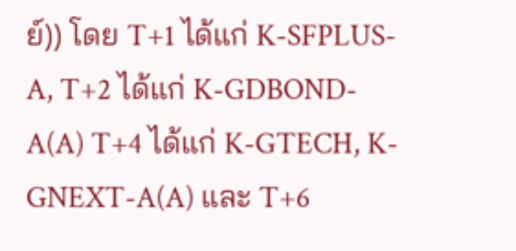ย์)) โดย T+1 ได้แก่ K-SFPLUS-A, T+2 ได้แก่ K-GDBOND-A(A) T+4 ได้แก่ K-GTECH, K-GNEXT-A(A) และ T+6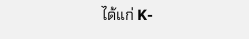ได้แก่ K-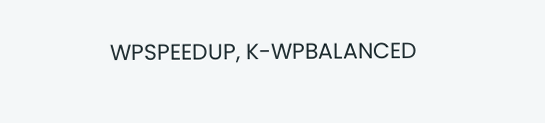WPSPEEDUP, K-WPBALANCED